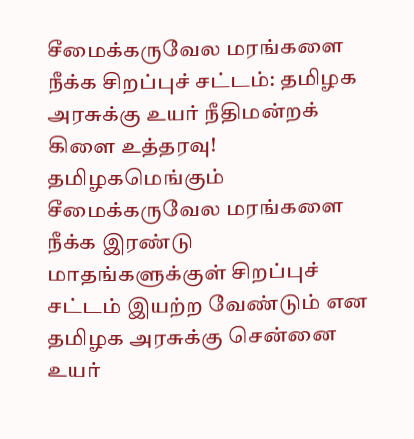சீமைக்கருவேல மரங்களை நீக்க சிறப்புச் சட்டம்: தமிழக அரசுக்கு உயர் நீதிமன்றக் கிளை உத்தரவு!
தமிழகமெங்கும் சீமைக்கருவேல மரங்களை நீக்க இரண்டு மாதங்களுக்குள் சிறப்புச் சட்டம் இயற்ற வேண்டும் என தமிழக அரசுக்கு சென்னை உயர்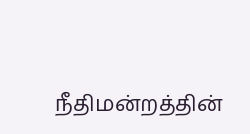நீதிமன்றத்தின்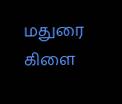மதுரை கிளை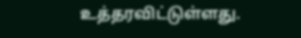உத்தரவிட்டுள்ளது.